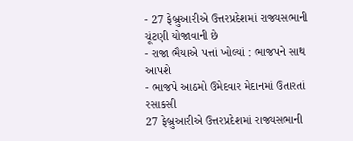- 27 ફેબ્રુઆરીએ ઉત્તરપ્રદેશમાં રાજ્યસભાની ચૂંટણી યોજાવાની છે
- રાજા ભૈયાએ પત્તાં ખોલ્યાં : ભાજપને સાથ આપશે
- ભાજપે આઠમો ઉમેદવાર મેદાનમાં ઉતારતાં રસાકસી
27 ફેબ્રુઆરીએ ઉત્તરપ્રદેશમાં રાજ્યસભાની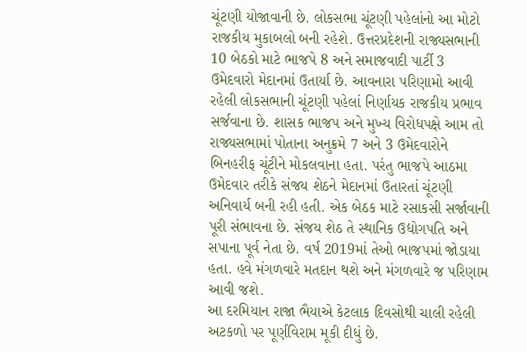ચૂંટણી યોજાવાની છે. લોકસભા ચૂંટણી પહેલાંનો આ મોટો રાજકીય મુકાબલો બની રહેશે. ઉત્તરપ્રદેશની રાજ્યસભાની 10 બેઠકો માટે ભાજપે 8 અને સમાજવાદી પાર્ટી 3 ઉમેદવારો મેદાનમાં ઉતાર્યા છે. આવનારા પરિણામો આવી રહેલી લોકસભાની ચૂંટણી પહેલાં નિર્ણાયક રાજકીય પ્રભાવ સર્જવાના છે. શાસક ભાજપ અને મુખ્ય વિરોધપક્ષે આમ તો રાજ્યસભામાં પોતાના અનુક્રમે 7 અને 3 ઉમેદવારોને બિનહરીફ ચૂંટીને મોકલવાના હતા. પરંતુ ભાજપે આઠમા ઉમેદવાર તરીકે સંજય શેઠને મેદાનમાં ઉતારતાં ચૂંટણી અનિવાર્ય બની રહી હતી. એક બેઠક માટે રસાકસી સર્જાવાની પૂરી સંભાવના છે. સંજય શેઠ તે સ્થાનિક ઉદ્યોગપતિ અને સપાના પૂર્વ નેતા છે. વર્ષ 2019માં તેઓ ભાજપમાં જોડાયા હતા. હવે મંગળવારે મતદાન થશે અને મંગળવારે જ પરિણામ આવી જશે.
આ દરમિયાન રાજા ભૈયાએ કેટલાક દિવસોથી ચાલી રહેલી અટકળો પર પૂર્ણવિરામ મૂકી દીધું છે.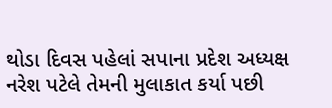થોડા દિવસ પહેલાં સપાના પ્રદેશ અધ્યક્ષ નરેશ પટેલે તેમની મુલાકાત કર્યા પછી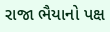રાજા ભૈયાનો પક્ષ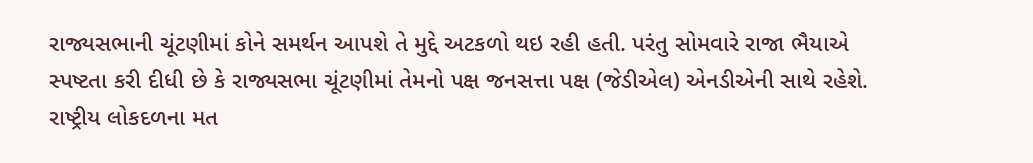રાજ્યસભાની ચૂંટણીમાં કોને સમર્થન આપશે તે મુદ્દે અટકળો થઇ રહી હતી. પરંતુ સોમવારે રાજા ભૈયાએ સ્પષ્ટતા કરી દીધી છે કે રાજ્યસભા ચૂંટણીમાં તેમનો પક્ષ જનસત્તા પક્ષ (જેડીએલ) એનડીએની સાથે રહેશે. રાષ્ટ્રીય લોકદળના મત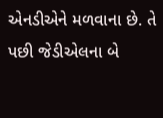એનડીએને મળવાના છે. તે પછી જેડીએલના બે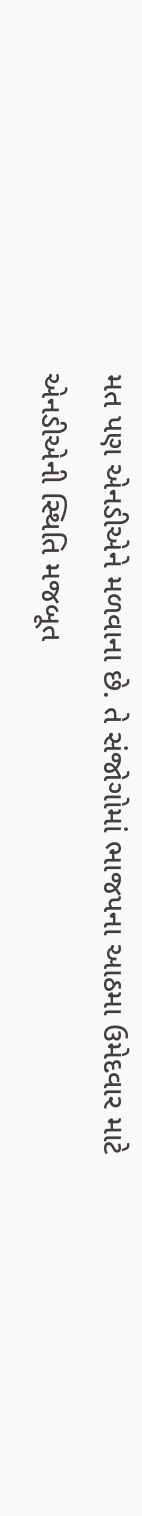મત પણ એનડીએને મળવાના છે. તે સંજોગોમાં ભાજપના આઠમા ઉમેદવાર માટે એનડીએની સ્થિતિ મજબૂત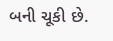બની ચૂકી છે.